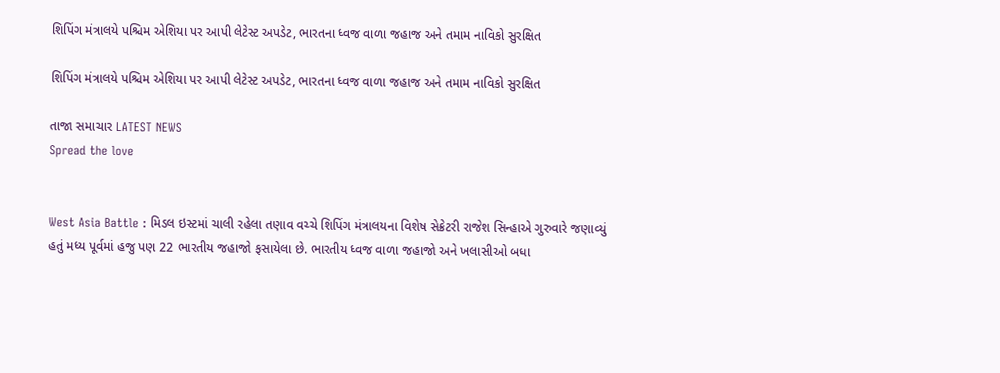શિપિંગ મંત્રાલયે પશ્ચિમ એશિયા પર આપી લેટેસ્ટ અપડેટ, ભારતના ધ્વજ વાળા જહાજ અને તમામ નાવિકો સુરક્ષિત

શિપિંગ મંત્રાલયે પશ્ચિમ એશિયા પર આપી લેટેસ્ટ અપડેટ, ભારતના ધ્વજ વાળા જહાજ અને તમામ નાવિકો સુરક્ષિત

તાજા સમાચાર LATEST NEWS
Spread the love


West Asia Battle : મિડલ ઇસ્ટમાં ચાલી રહેલા તણાવ વચ્ચે શિપિંગ મંત્રાલયના વિશેષ સેક્રેટરી રાજેશ સિન્હાએ ગુરુવારે જણાવ્યું હતું મધ્ય પૂર્વમાં હજુ પણ 22 ભારતીય જહાજો ફસાયેલા છે. ભારતીય ધ્વજ વાળા જહાજો અને ખલાસીઓ બધા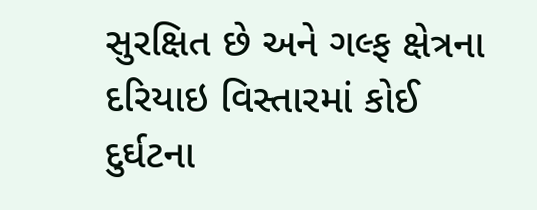સુરક્ષિત છે અને ગલ્ફ ક્ષેત્રના દરિયાઇ વિસ્તારમાં કોઈ દુર્ઘટના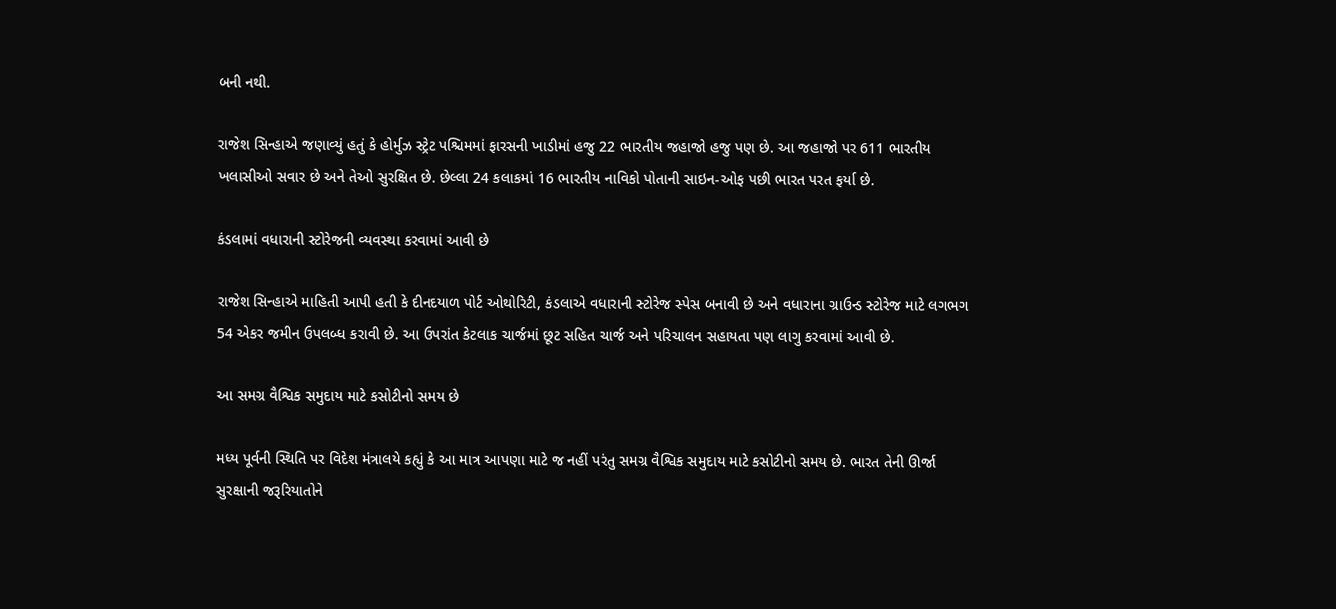બની નથી.

રાજેશ સિન્હાએ જણાવ્યું હતું કે હોર્મુઝ સ્ટ્રેટ પશ્ચિમમાં ફારસની ખાડીમાં હજુ 22 ભારતીય જહાજો હજુ પણ છે. આ જહાજો પર 611 ભારતીય ખલાસીઓ સવાર છે અને તેઓ સુરક્ષિત છે. છેલ્લા 24 કલાકમાં 16 ભારતીય નાવિકો પોતાની સાઇન-ઓફ પછી ભારત પરત ફર્યા છે.

કંડલામાં વધારાની સ્ટોરેજની વ્યવસ્થા કરવામાં આવી છે

રાજેશ સિન્હાએ માહિતી આપી હતી કે દીનદયાળ પોર્ટ ઓથોરિટી, કંડલાએ વધારાની સ્ટોરેજ સ્પેસ બનાવી છે અને વધારાના ગ્રાઉન્ડ સ્ટોરેજ માટે લગભગ 54 એકર જમીન ઉપલબ્ધ કરાવી છે. આ ઉપરાંત કેટલાક ચાર્જમાં છૂટ સહિત ચાર્જ અને પરિચાલન સહાયતા પણ લાગુ કરવામાં આવી છે.

આ સમગ્ર વૈશ્વિક સમુદાય માટે કસોટીનો સમય છે

મધ્ય પૂર્વની સ્થિતિ પર વિદેશ મંત્રાલયે કહ્યું કે આ માત્ર આપણા માટે જ નહીં પરંતુ સમગ્ર વૈશ્વિક સમુદાય માટે કસોટીનો સમય છે. ભારત તેની ઊર્જા સુરક્ષાની જરૂરિયાતોને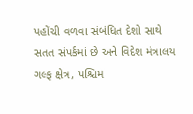પહોંચી વળવા સંબંધિત દેશો સાથે સતત સંપર્કમાં છે અને વિદેશ મંત્રાલય ગલ્ફ ક્ષેત્ર, પશ્ચિમ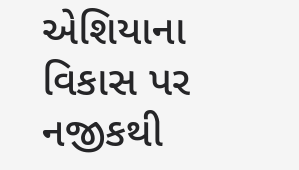એશિયાના વિકાસ પર નજીકથી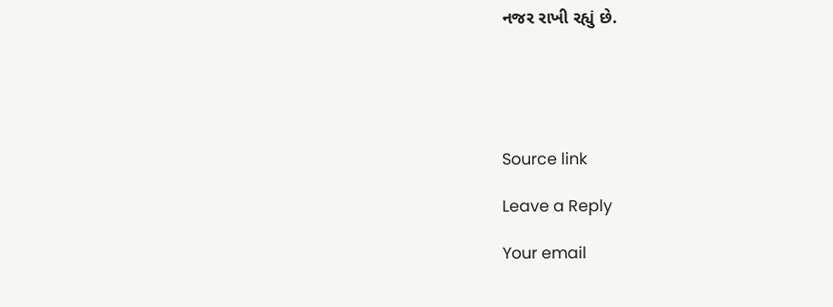નજર રાખી રહ્યું છે.





Source link

Leave a Reply

Your email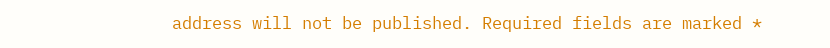address will not be published. Required fields are marked *